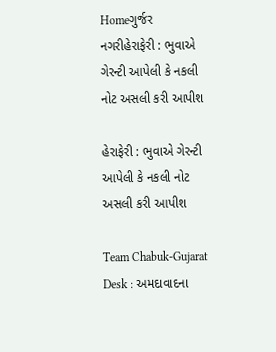Homeગુર્જર નગરીહેરાફેરી : ભુવાએ ગેરન્ટી આપેલી કે નકલી નોટ અસલી કરી આપીશ

હેરાફેરી : ભુવાએ ગેરન્ટી આપેલી કે નકલી નોટ અસલી કરી આપીશ

Team Chabuk-Gujarat Desk : અમદાવાદના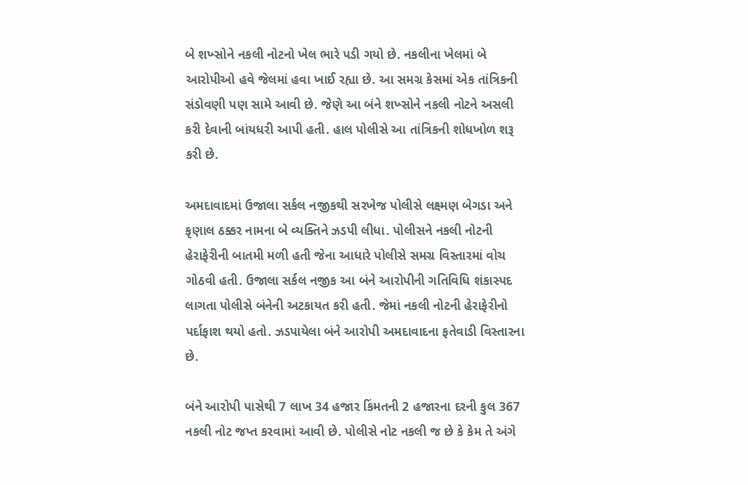બે શખ્સોને નકલી નોટનો ખેલ ભારે પડી ગયો છે. નકલીના ખેલમાં બે આરોપીઓ હવે જેલમાં હવા ખાઈ રહ્યા છે. આ સમગ્ર કેસમાં એક તાંત્રિકની સંડોવણી પણ સામે આવી છે. જેણે આ બંને શખ્સોને નકલી નોટને અસલી કરી દેવાની બાંયધરી આપી હતી. હાલ પોલીસે આ તાંત્રિકની શોધખોળ શરૂ કરી છે.

અમદાવાદમાં ઉજાલા સર્કલ નજીકથી સરખેજ પોલીસે લક્ષ્મણ બેગડા અને કૃણાલ ઠક્કર નામના બે વ્યક્તિને ઝડપી લીધા. પોલીસને નકલી નોટની હેરાફેરીની બાતમી મળી હતી જેના આધારે પોલીસે સમગ્ર વિસ્તારમાં વોચ ગોઠવી હતી. ઉજાલા સર્કલ નજીક આ બંને આરોપીની ગતિવિધિ શંકાસ્પદ લાગતા પોલીસે બંનેની અટકાયત કરી હતી. જેમાં નકલી નોટની હેરાફેરીનો પર્દાફાશ થયો હતો. ઝડપાયેલા બંને આરોપી અમદાવાદના ફતેવાડી વિસ્તારના છે.

બંને આરોપી પાસેથી 7 લાખ 34 હજાર કિંમતની 2 હજારના દરની કુલ 367 નકલી નોટ જપ્ત કરવામાં આવી છે. પોલીસે નોટ નકલી જ છે કે કેમ તે અંગે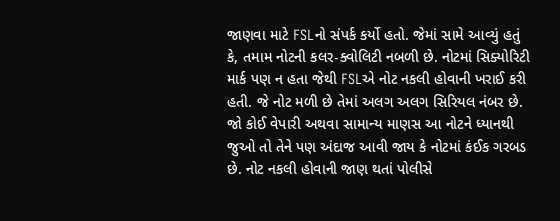જાણવા માટે FSLનો સંપર્ક કર્યો હતો. જેમાં સામે આવ્યું હતું કે, તમામ નોટની કલર-ક્વોલિટી નબળી છે. નોટમાં સિક્યોરિટી માર્ક પણ ન હતા જેથી FSLએ નોટ નકલી હોવાની ખરાઈ કરી હતી. જે નોટ મળી છે તેમાં અલગ અલગ સિરિયલ નંબર છે. જો કોઈ વેપારી અથવા સામાન્ય માણસ આ નોટને ધ્યાનથી જુઓ તો તેને પણ અંદાજ આવી જાય કે નોટમાં કંઈક ગરબડ છે. નોટ નકલી હોવાની જાણ થતાં પોલીસે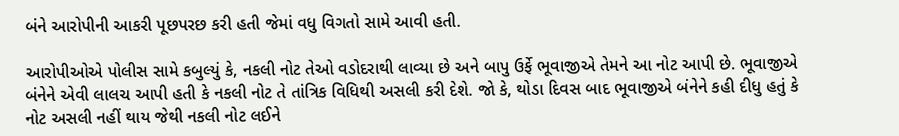બંને આરોપીની આકરી પૂછપરછ કરી હતી જેમાં વધુ વિગતો સામે આવી હતી.

આરોપીઓએ પોલીસ સામે કબુલ્યું કે, નકલી નોટ તેઓ વડોદરાથી લાવ્યા છે અને બાપુ ઉર્ફે ભૂવાજીએ તેમને આ નોટ આપી છે. ભૂવાજીએ બંનેને એવી લાલચ આપી હતી કે નકલી નોટ તે તાંત્રિક વિધિથી અસલી કરી દેશે. જો કે, થોડા દિવસ બાદ ભૂવાજીએ બંનેને કહી દીધુ હતું કે નોટ અસલી નહીં થાય જેથી નકલી નોટ લઈને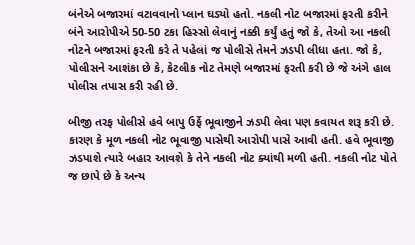બંનેએ બજારમાં વટાવવાનો પ્લાન ઘડ્યો હતો. નકલી નોટ બજારમાં ફરતી કરીને બંને આરોપીએ 50-50 ટકા હિસ્સો લેવાનું નક્કી કર્યું હતું જો કે, તેઓ આ નકલી નોટને બજારમાં ફરતી કરે તે પહેલાં જ પોલીસે તેમને ઝડપી લીધા હતા. જો કે, પોલીસને આશંકા છે કે, કેટલીક નોટ તેમણે બજારમાં ફરતી કરી છે જે અંગે હાલ પોલીસ તપાસ કરી રહી છે.

બીજી તરફ પોલીસે હવે બાપુ ઉર્ફે ભૂવાજીને ઝડપી લેવા પણ કવાયત શરૂ કરી છે. કારણ કે મૂળ નકલી નોટ ભૂવાજી પાસેથી આરોપી પાસે આવી હતી. હવે ભૂવાજી ઝડપાશે ત્યારે બહાર આવશે કે તેને નકલી નોટ ક્યાંથી મળી હતી. નકલી નોટ પોતે જ છાપે છે કે અન્ય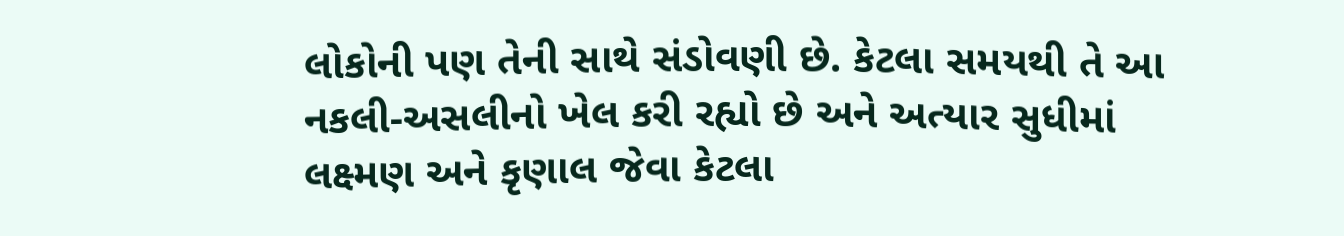લોકોની પણ તેની સાથે સંડોવણી છે. કેટલા સમયથી તે આ નકલી-અસલીનો ખેલ કરી રહ્યો છે અને અત્યાર સુધીમાં લક્ષ્મણ અને કૃણાલ જેવા કેટલા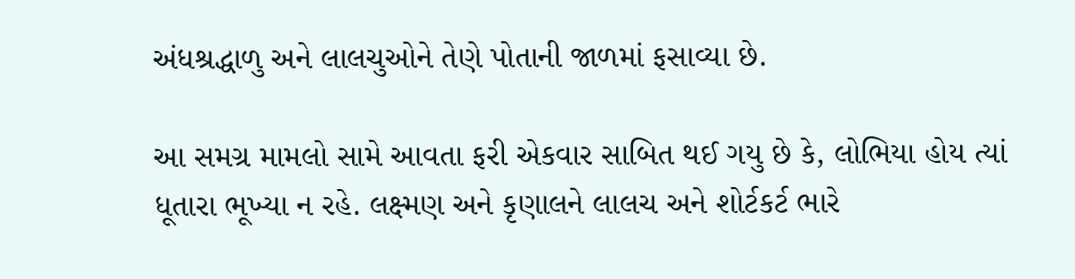અંધશ્રદ્ધાળુ અને લાલચુઓને તેણે પોતાની જાળમાં ફસાવ્યા છે.

આ સમગ્ર મામલો સામે આવતા ફરી એકવાર સાબિત થઈ ગયુ છે કે, લોભિયા હોય ત્યાં ધૂતારા ભૂખ્યા ન રહે. લક્ષ્મણ અને કૃણાલને લાલચ અને શોર્ટકર્ટ ભારે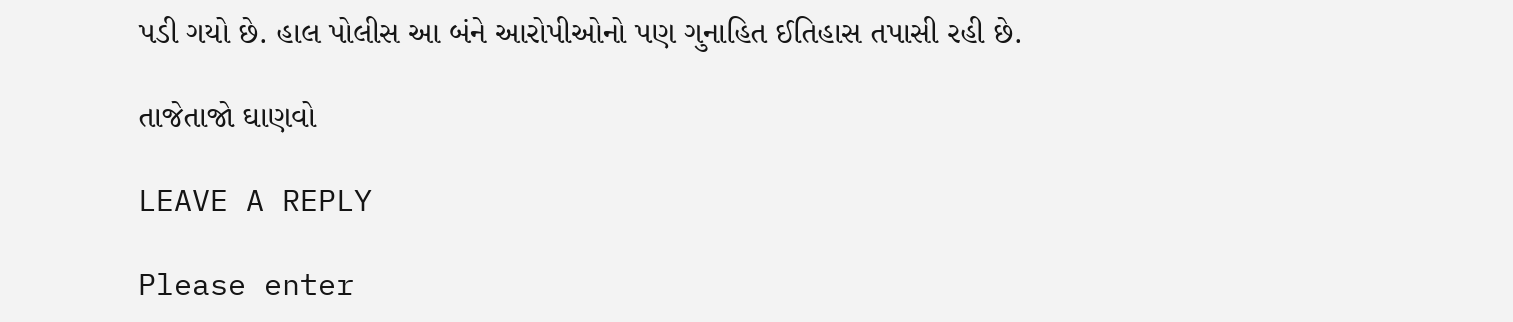પડી ગયો છે. હાલ પોલીસ આ બંને આરોપીઓનો પણ ગુનાહિત ઈતિહાસ તપાસી રહી છે.

તાજેતાજો ઘાણવો

LEAVE A REPLY

Please enter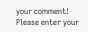your comment!
Please enter your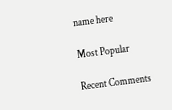name here

Most Popular

Recent Comments